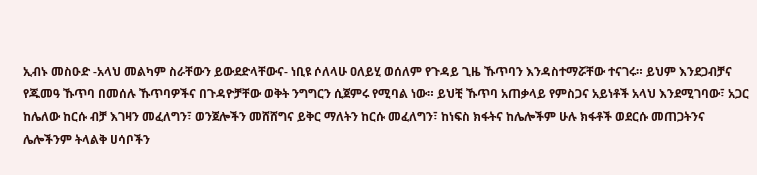ኢብኑ መስዑድ -አላህ መልካም ስራቸውን ይውደድላቸውና- ነቢዩ ሶለላሁ ዐለይሂ ወሰለም የጉዳይ ጊዜ ኹጥባን እንዳስተማሯቸው ተናገሩ። ይህም እንደጋብቻና የጁመዓ ኹጥባ በመሰሉ ኹጥባዎችና በጉዳዮቻቸው ወቅት ንግግርን ሲጀምሩ የሚባል ነው። ይህቺ ኹጥባ አጠቃላይ የምስጋና አይነቶች አላህ እንደሚገባው፣ አጋር ከሌለው ከርሱ ብቻ እገዛን መፈለግን፣ ወንጀሎችን መሸሸግና ይቅር ማለትን ከርሱ መፈለግን፣ ከነፍስ ክፋትና ከሌሎችም ሁሉ ክፋቶች ወደርሱ መጠጋትንና ሌሎችንም ትላልቅ ሀሳቦችን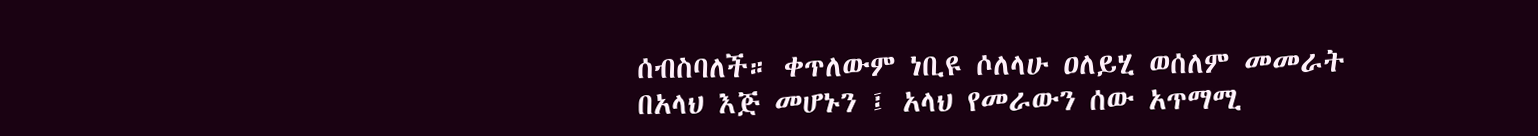ሰብስባለች። ቀጥለውም ነቢዩ ሶለላሁ ዐለይሂ ወሰለም መመራት በአላህ እጅ መሆኑን ፤ አላህ የመራውን ሰው አጥማሚ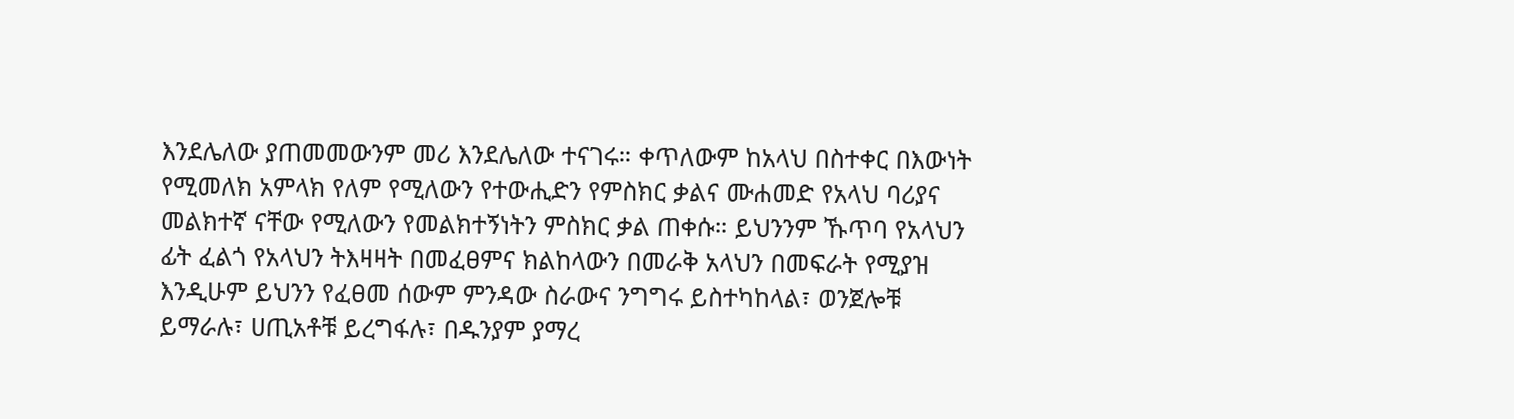እንደሌለው ያጠመመውንም መሪ እንደሌለው ተናገሩ። ቀጥለውም ከአላህ በስተቀር በእውነት የሚመለክ አምላክ የለም የሚለውን የተውሒድን የምስክር ቃልና ሙሐመድ የአላህ ባሪያና መልክተኛ ናቸው የሚለውን የመልክተኝነትን ምስክር ቃል ጠቀሱ። ይህንንም ኹጥባ የአላህን ፊት ፈልጎ የአላህን ትእዛዛት በመፈፀምና ክልከላውን በመራቅ አላህን በመፍራት የሚያዝ እንዲሁም ይህንን የፈፀመ ሰውም ምንዳው ስራውና ንግግሩ ይስተካከላል፣ ወንጀሎቹ ይማራሉ፣ ሀጢአቶቹ ይረግፋሉ፣ በዱንያም ያማረ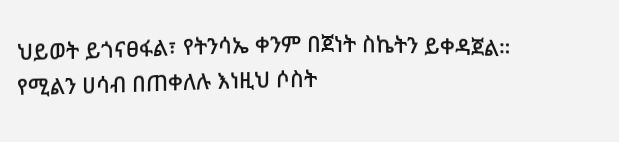ህይወት ይጎናፀፋል፣ የትንሳኤ ቀንም በጀነት ስኬትን ይቀዳጀል። የሚልን ሀሳብ በጠቀለሉ እነዚህ ሶስት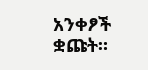አንቀፆች ቋጩት።